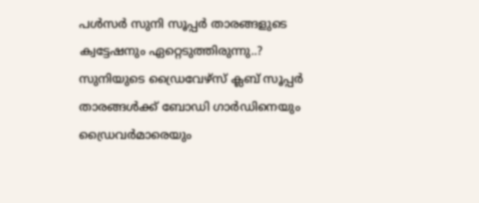പള്‍സര്‍ സുനി സൂപ്പര്‍ താരങ്ങളുടെ ക്വട്ടേഷനും ഏറ്റെടുത്തിരുന്നു..? സുനിയുടെ ഡ്രൈവേഴ്‌സ് ക്ലബ് സൂപ്പര്‍ താരങ്ങള്‍ക്ക് ബോഡി ഗാര്‍ഡിനെയും ഡ്രൈവര്‍മാരെയും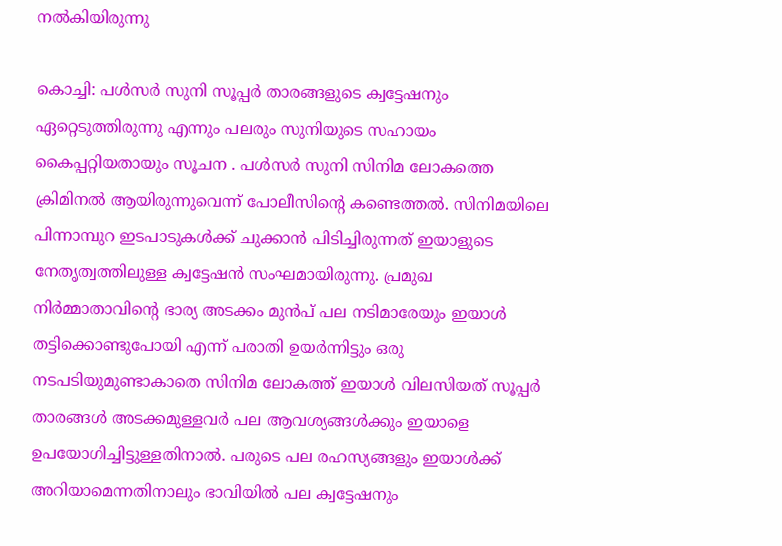നല്‍കിയിരുന്നു

കൊച്ചി: പള്‍സര്‍ സുനി സൂപ്പര്‍ താരങ്ങളുടെ ക്വട്ടേഷനും ഏറ്റെടുത്തിരുന്നു എന്നും പലരും സുനിയുടെ സഹായം കൈപ്പറ്റിയതായും സൂചന . പള്‍സര്‍ സുനി സിനിമ ലോകത്തെ ക്രിമിനല്‍ ആയിരുന്നുവെന്ന് പോലീസിന്റെ കണ്ടെത്തല്‍. സിനിമയിലെ പിന്നാമ്പുറ ഇടപാടുകള്‍ക്ക് ചുക്കാന്‍ പിടിച്ചിരുന്നത് ഇയാളുടെ നേതൃത്വത്തിലുള്ള ക്വട്ടേഷന്‍ സംഘമായിരുന്നു. പ്രമുഖ നിര്‍മ്മാതാവിന്റെ ഭാര്യ അടക്കം മുന്‍പ് പല നടിമാരേയും ഇയാള്‍ തട്ടിക്കൊണ്ടുപോയി എന്ന് പരാതി ഉയര്‍ന്നിട്ടും ഒരു നടപടിയുമുണ്ടാകാതെ സിനിമ ലോകത്ത് ഇയാള്‍ വിലസിയത് സൂപ്പര്‍ താരങ്ങള്‍ അടക്കമുള്ളവര്‍ പല ആവശ്യങ്ങള്‍ക്കും ഇയാളെ ഉപയോഗിച്ചിട്ടുള്ളതിനാല്‍. പരുടെ പല രഹസ്യങ്ങളും ഇയാള്‍ക്ക് അറിയാമെന്നതിനാലും ഭാവിയില്‍ പല ക്വട്ടേഷനും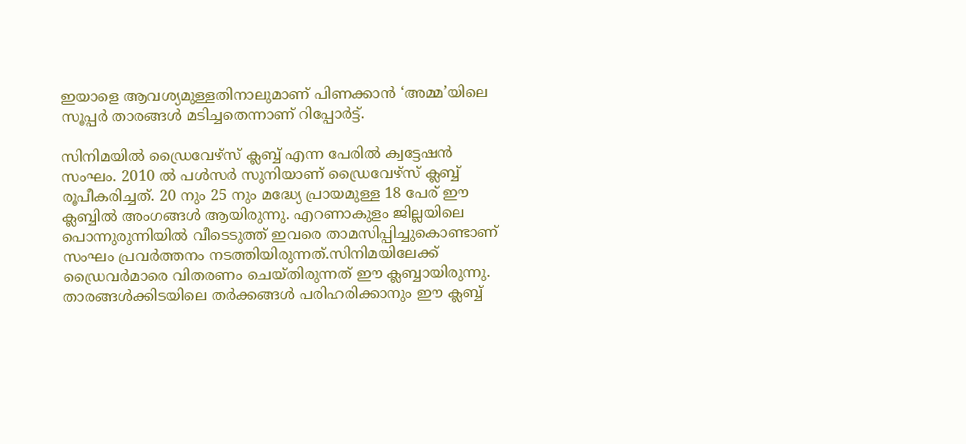ഇയാളെ ആവശ്യമുള്ളതിനാലുമാണ് പിണക്കാന്‍ ‘അമ്മ’യിലെ സൂപ്പര്‍ താരങ്ങള്‍ മടിച്ചതെന്നാണ് റിപ്പോര്‍ട്ട്.

സിനിമയില്‍ ഡ്രൈവേഴ്സ് ക്ലബ്ബ് എന്ന പേരില്‍ ക്വട്ടേഷന്‍ സംഘം. 2010 ല്‍ പള്‍സര്‍ സുനിയാണ് ഡ്രൈവേഴ്സ് ക്ലബ്ബ് രൂപീകരിച്ചത്. 20 നും 25 നും മദ്ധ്യേ പ്രായമുള്ള 18 പേര് ഈ ക്ലബ്ബില്‍ അംഗങ്ങള്‍ ആയിരുന്നു. എറണാകുളം ജില്ലയിലെ പൊന്നുരുന്നിയില്‍ വീടെടുത്ത് ഇവരെ താമസിപ്പിച്ചുകൊണ്ടാണ് സംഘം പ്രവര്‍ത്തനം നടത്തിയിരുന്നത്.സിനിമയിലേക്ക് ഡ്രൈവര്‍മാരെ വിതരണം ചെയ്തിരുന്നത് ഈ ക്ലബ്ബായിരുന്നു. താരങ്ങള്‍ക്കിടയിലെ തര്‍ക്കങ്ങള്‍ പരിഹരിക്കാനും ഈ ക്ലബ്ബ്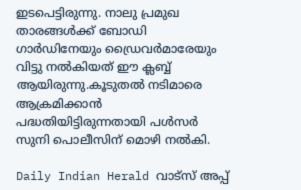ഇടപെട്ടിരുന്നു. നാലു പ്രമുഖ താരങ്ങള്‍ക്ക് ബോഡി ഗാര്‍ഡിനേയും ഡ്രൈവര്‍മാരേയും വിട്ടു നല്‍കിയത് ഈ ക്ലബ്ബ് ആയിരുന്നു.കൂടുതല്‍ നടിമാരെ ആക്രമിക്കാന്‍ പദ്ധതിയിട്ടിരുന്നതായി പള്‍സര്‍ സുനി പൊലീസിന് മൊഴി നല്‍കി.

Daily Indian Herald വാട്സ് അപ്പ്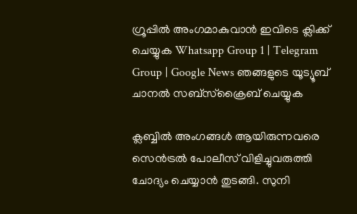ഗ്രൂപ്പിൽ അംഗമാകുവാൻ ഇവിടെ ക്ലിക്ക് ചെയ്യുക Whatsapp Group 1 | Telegram Group | Google News ഞങ്ങളുടെ യൂട്യൂബ് ചാനൽ സബ്സ്ക്രൈബ് ചെയ്യുക

ക്ലബ്ബില്‍ അംഗങ്ങള്‍ ആയിരുന്നവരെ സെന്‍ട്രല്‍ പോലീസ് വിളിച്ചുവരുത്തി ചോദ്യം ചെയ്യാന്‍ തുടങ്ങി. സുനി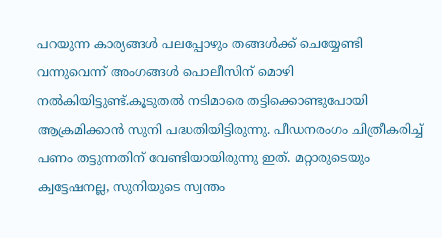പറയുന്ന കാര്യങ്ങള്‍ പലപ്പോഴും തങ്ങള്‍ക്ക് ചെയ്യേണ്ടി വന്നുവെന്ന് അംഗങ്ങള്‍ പൊലീസിന് മൊഴി നല്‍കിയിട്ടുണ്ട്.കൂടുതല്‍ നടിമാരെ തട്ടിക്കൊണ്ടുപോയി ആക്രമിക്കാന്‍ സുനി പദ്ധതിയിട്ടിരുന്നു. പീഡനരംഗം ചിത്രീകരിച്ച് പണം തട്ടുന്നതിന് വേണ്ടിയായിരുന്നു ഇത്. മറ്റാരുടെയും ക്വട്ടേഷനല്ല, സുനിയുടെ സ്വന്തം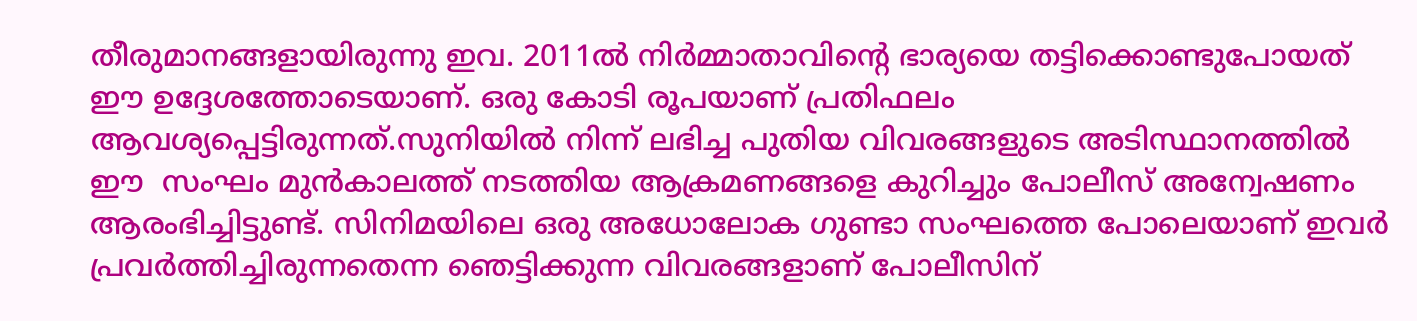തീരുമാനങ്ങളായിരുന്നു ഇവ. 2011ല്‍ നിര്‍മ്മാതാവിന്റെ ഭാര്യയെ തട്ടിക്കൊണ്ടുപോയത് ഈ ഉദ്ദേശത്തോടെയാണ്. ഒരു കോടി രൂപയാണ് പ്രതിഫലം ആവശ്യപ്പെട്ടിരുന്നത്.സുനിയില്‍ നിന്ന് ലഭിച്ച പുതിയ വിവരങ്ങളുടെ അടിസ്ഥാനത്തില്‍ ഈ  സംഘം മുന്‍കാലത്ത് നടത്തിയ ആക്രമണങ്ങളെ കുറിച്ചും പോലീസ് അന്വേഷണം ആരംഭിച്ചിട്ടുണ്ട്. സിനിമയിലെ ഒരു അധോലോക ഗുണ്ടാ സംഘത്തെ പോലെയാണ് ഇവര്‍ പ്രവര്‍ത്തിച്ചിരുന്നതെന്ന ഞെട്ടിക്കുന്ന വിവരങ്ങളാണ് പോലീസിന്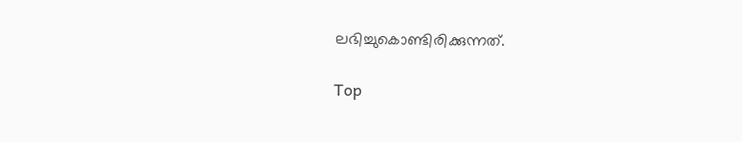ലഭിച്ചുകൊണ്ടിരിക്കുന്നത്.

Top